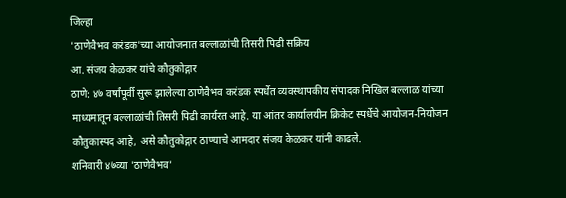जिल्हा
'ठाणेवैभव करंडक'च्या आयोजनात बल्लाळांची तिसरी पिढी सक्रिय
आ. संजय केळकर यांचे कौतुकोद्गार
ठाणे: ४७ वर्षांपूर्वी सुरू झालेल्या ठाणेवैभव करंडक स्पर्धेत व्यवस्थापकीय संपादक निखिल बल्लाळ यांच्या माध्यमातून बल्लाळांची तिसरी पिढी कार्यरत आहे. या आंतर कार्यालयीन क्रिकेट स्पर्धेचे आयोजन-नियोजन कौतुकास्पद आहे, असे कौतुकोद्गार ठाण्याचे आमदार संजय केळकर यांनी काढले.
शनिवारी ४७व्या 'ठाणेवैभव'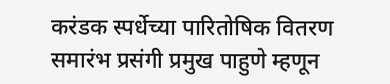करंडक स्पर्धेच्या पारितोषिक वितरण समारंभ प्रसंगी प्रमुख पाहुणे म्हणून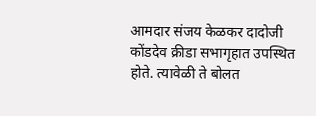आमदार संजय केळकर दादोजी कोंडदेव क्रीडा सभागृहात उपस्थित होते. त्यावेळी ते बोलत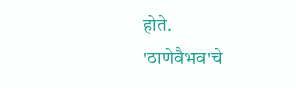होते.
'ठाणेवैभव'चे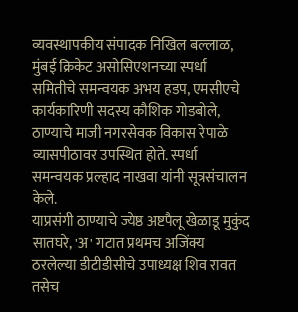व्यवस्थापकीय संपादक निखिल बल्लाळ, मुंबई क्रिकेट असोसिएशनच्या स्पर्धा समितीचे समन्वयक अभय हडप, एमसीएचे कार्यकारिणी सदस्य कौशिक गोडबोले, ठाण्याचे माजी नगरसेवक विकास रेपाळे व्यासपीठावर उपस्थित होते. स्पर्धा समन्वयक प्रल्हाद नाखवा यांनी सूत्रसंचालन केले.
याप्रसंगी ठाण्याचे ज्येष्ठ अष्टपैलू खेळाडू मुकुंद सातघरे, 'अ' गटात प्रथमच अजिंक्य ठरलेल्या डीटीडीसीचे उपाध्यक्ष शिव रावत तसेच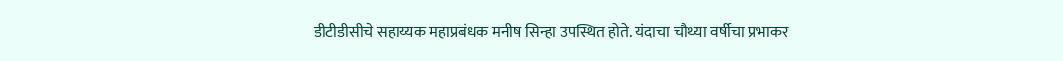डीटीडीसीचे सहाय्यक महाप्रबंधक मनीष सिन्हा उपस्थित होते. यंदाचा चौथ्या वर्षीचा प्रभाकर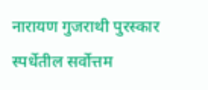नारायण गुजराथी पुरस्कार स्पर्धेतील सर्वोत्तम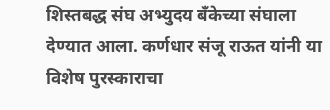शिस्तबद्ध संघ अभ्युदय बँकेच्या संघाला देण्यात आला. कर्णधार संजू राऊत यांनी या विशेष पुरस्काराचा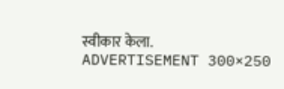स्वीकार केला.
ADVERTISEMENT 300×250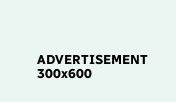ADVERTISEMENT 300x600